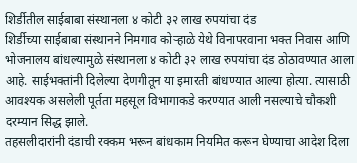शिर्डीतील साईबाबा संस्थानला ४ कोटी ३२ लाख रुपयांचा दंड
शिर्डीच्या साईबाबा संस्थानने निमगाव कोऱ्हाळे येथे विनापरवाना भक्त निवास आणि भोजनालय बांधल्यामुळे संस्थानला ४ कोटी ३२ लाख रुपयांचा दंड ठोठावण्यात आला आहे. साईभक्तांनी दिलेल्या देणगीतून या इमारती बांधण्यात आल्या होत्या. त्यासाठी आवश्यक असलेली पूर्तता महसूल विभागाकडे करण्यात आली नसल्याचे चौकशी दरम्यान सिद्ध झाले.
तहसलीदारांनी दंडाची रक्कम भरून बांधकाम नियमित करून घेण्याचा आदेश दिला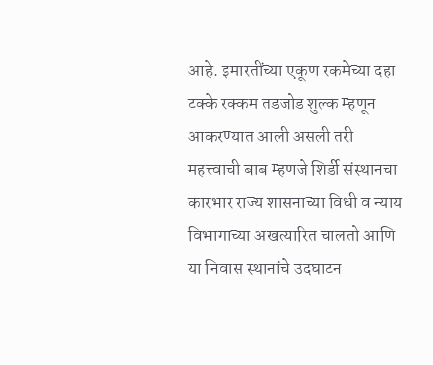आहे. इमारतींच्या एकूण रकमेच्या दहा टक्के रक्कम तडजोड शुल्क म्हणून आकरण्यात आली असली तरी महत्त्वाची बाब म्हणजे शिर्डी संस्थानचा कारभार राज्य शासनाच्या विधी व न्याय विभागाच्या अखत्यारित चालतो आणि या निवास स्थानांचे उदघाटन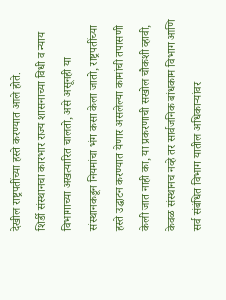देखील राष्ट्रपतींच्या हस्ते करण्यात आले होते.
शिर्डी संस्थानचा कारभार राज्य शासनाच्या विधी व न्याय विभागाच्या अखत्यारित चालतो, असे असूनही या संस्थानकडून नियमांचा भंग कसा केला जातो, राष्ट्रपतींच्या हस्ते उद्घाटन करण्यात येणार असलेल्या कामांची तपासणी केली जात नाही का, या प्रकरणाची सखोल चौकशी व्हावी, केवळ संस्थानच नव्हे तर सार्वजनिक बांधकाम विभाग आणि सर्व संबंधित विभाग यातील अधिकाऱ्यांवर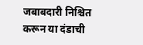जबाबदारी निश्चित करून या दंडाची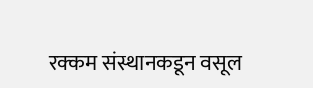रक्कम संस्थानकडून वसूल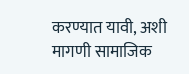करण्यात यावी, अशी मागणी सामाजिक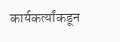कार्यकर्त्यांकडून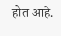होत आहे.